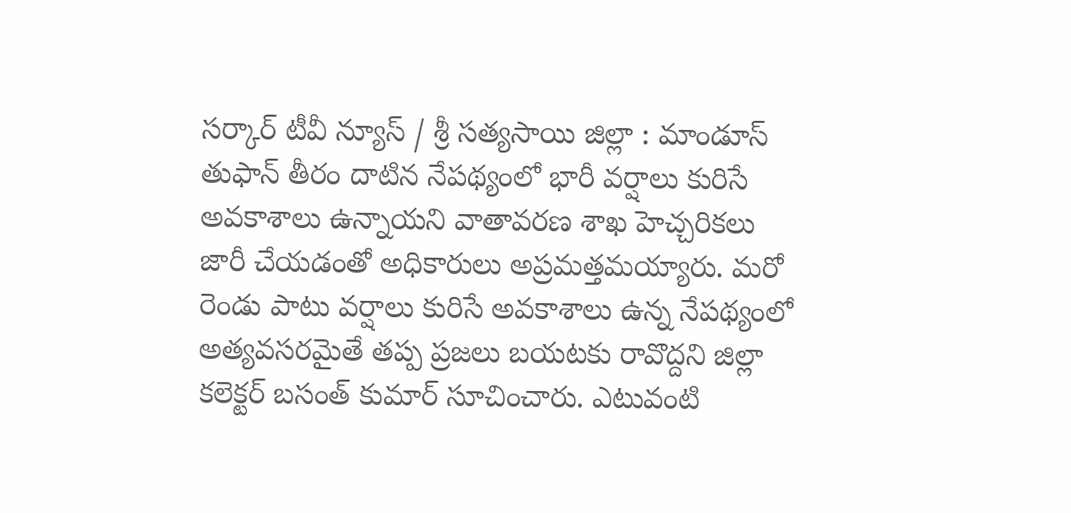సర్కార్ టీవీ న్యూస్ / శ్రీ సత్యసాయి జిల్లా : మాండూస్ తుఫాన్ తీరం దాటిన నేపథ్యంలో భారీ వర్షాలు కురిసే అవకాశాలు ఉన్నాయని వాతావరణ శాఖ హెచ్చరికలు జారీ చేయడంతో అధికారులు అప్రమత్తమయ్యారు. మరో రెండు పాటు వర్షాలు కురిసే అవకాశాలు ఉన్న నేపథ్యంలో అత్యవసరమైతే తప్ప ప్రజలు బయటకు రావొద్దని జిల్లా కలెక్టర్ బసంత్ కుమార్ సూచించారు. ఎటువంటి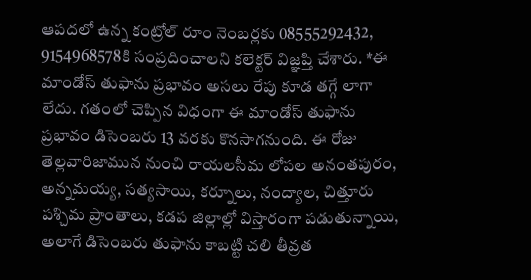ఆపదలో ఉన్న కంట్రోల్ రూం నెంబర్లకు 08555292432, 9154968578కి సంప్రదించాలని కలెక్టర్ విజ్ఞప్తి చేశారు. *ఈ మాండోస్ తుఫాను ప్రభావం అసలు రేపు కూడ తగ్గే లాగా లేదు. గతంలో చెప్పిన విధంగా ఈ మాండోస్ తుఫాను ప్రభావం డిసెంబరు 13 వరకు కొనసాగనుంది. ఈ రోజు తెల్లవారిజామున నుంచి రాయలసీమ లోపల అనంతపురం, అన్నమయ్య, సత్యసాయి, కర్నూలు, నంద్యాల, చిత్తూరు పశ్చిమ ప్రాంతాలు, కడప జిల్లాల్లో విస్తారంగా పడుతున్నాయి, అలాగే డిసెంబరు తుఫాను కాబట్టి చలి తీవ్రత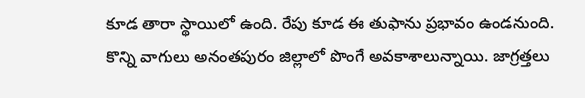కూడ తారా స్థాయిలో ఉంది. రేపు కూడ ఈ తుఫాను ప్రభావం ఉండనుంది. కొన్ని వాగులు అనంతపురం జిల్లాలో పొంగే అవకాశాలున్నాయి. జాగ్రత్తలు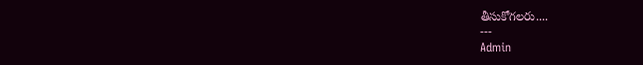తీసుకోగలరు....
---
Admin